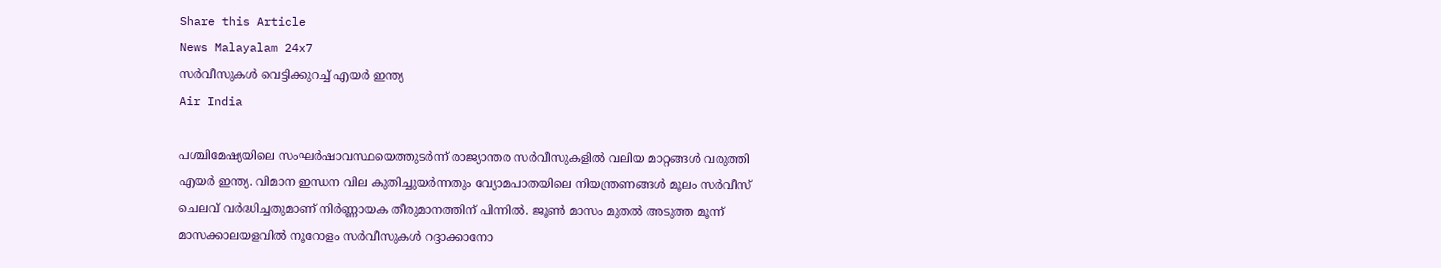Share this Article
News Malayalam 24x7
സർവീസുകൾ വെട്ടിക്കുറച്ച് എയർ ഇന്ത്യ
Air India

പശ്ചിമേഷ്യയിലെ സംഘർഷാവസ്ഥയെത്തുടർന്ന് രാജ്യാന്തര സർവീസുകളിൽ വലിയ മാറ്റങ്ങൾ വരുത്തി എയർ ഇന്ത്യ. വിമാന ഇന്ധന വില കുതിച്ചുയർന്നതും വ്യോമപാതയിലെ നിയന്ത്രണങ്ങൾ മൂലം സർവീസ് ചെലവ് വർദ്ധിച്ചതുമാണ് നിർണ്ണായക തീരുമാനത്തിന് പിന്നിൽ. ജൂൺ മാസം മുതൽ അടുത്ത മൂന്ന് മാസക്കാലയളവിൽ നൂറോളം സർവീസുകൾ റദ്ദാക്കാനോ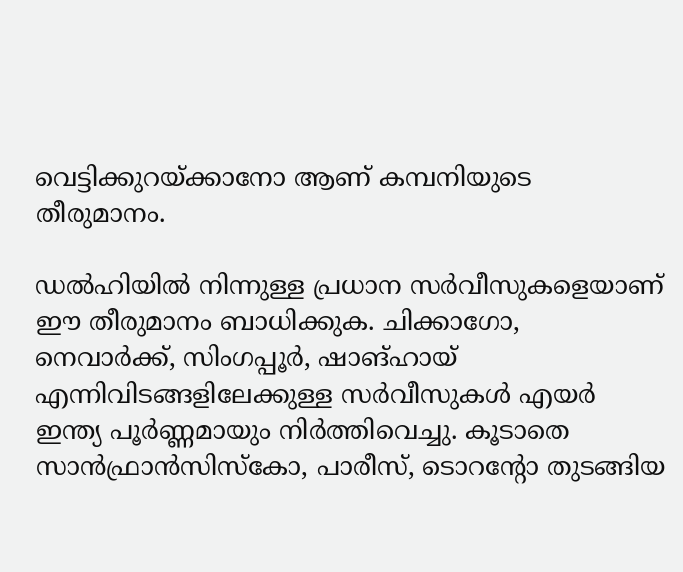വെട്ടിക്കുറയ്ക്കാനോ ആണ് കമ്പനിയുടെ തീരുമാനം.

ഡൽഹിയിൽ നിന്നുള്ള പ്രധാന സർവീസുകളെയാണ് ഈ തീരുമാനം ബാധിക്കുക. ചിക്കാഗോ, നെവാർക്ക്, സിംഗപ്പൂർ, ഷാങ്ഹായ് എന്നിവിടങ്ങളിലേക്കുള്ള സർവീസുകൾ എയർ ഇന്ത്യ പൂർണ്ണമായും നിർത്തിവെച്ചു. കൂടാതെ സാൻഫ്രാൻസിസ്കോ, പാരീസ്, ടൊറന്റോ തുടങ്ങിയ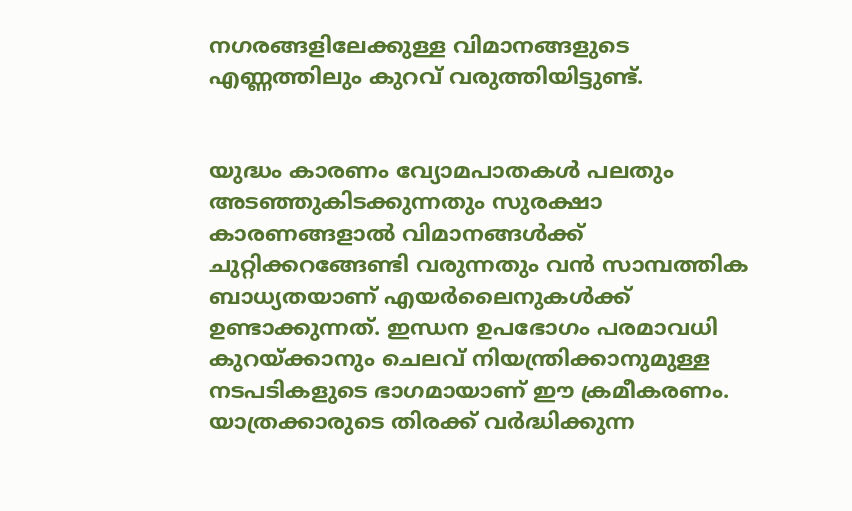നഗരങ്ങളിലേക്കുള്ള വിമാനങ്ങളുടെ എണ്ണത്തിലും കുറവ് വരുത്തിയിട്ടുണ്ട്.


യുദ്ധം കാരണം വ്യോമപാതകൾ പലതും അടഞ്ഞുകിടക്കുന്നതും സുരക്ഷാ കാരണങ്ങളാൽ വിമാനങ്ങൾക്ക് ചുറ്റിക്കറങ്ങേണ്ടി വരുന്നതും വൻ സാമ്പത്തിക ബാധ്യതയാണ് എയർലൈനുകൾക്ക് ഉണ്ടാക്കുന്നത്. ഇന്ധന ഉപഭോഗം പരമാവധി കുറയ്ക്കാനും ചെലവ് നിയന്ത്രിക്കാനുമുള്ള നടപടികളുടെ ഭാഗമായാണ് ഈ ക്രമീകരണം. യാത്രക്കാരുടെ തിരക്ക് വർദ്ധിക്കുന്ന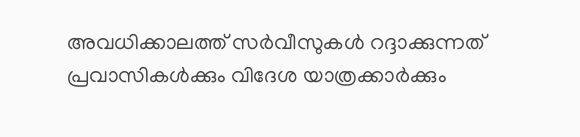അവധിക്കാലത്ത് സർവീസുകൾ റദ്ദാക്കുന്നത് പ്രവാസികൾക്കും വിദേശ യാത്രക്കാർക്കും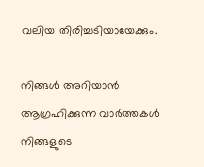വലിയ തിരിച്ചടിയായേക്കും.

നിങ്ങൾ അറിയാൻ ആഗ്രഹിക്കുന്ന വാർത്തകൾ നിങ്ങളുടെ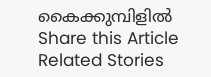കൈക്കുമ്പിളിൽ
Share this Article
Related Stories